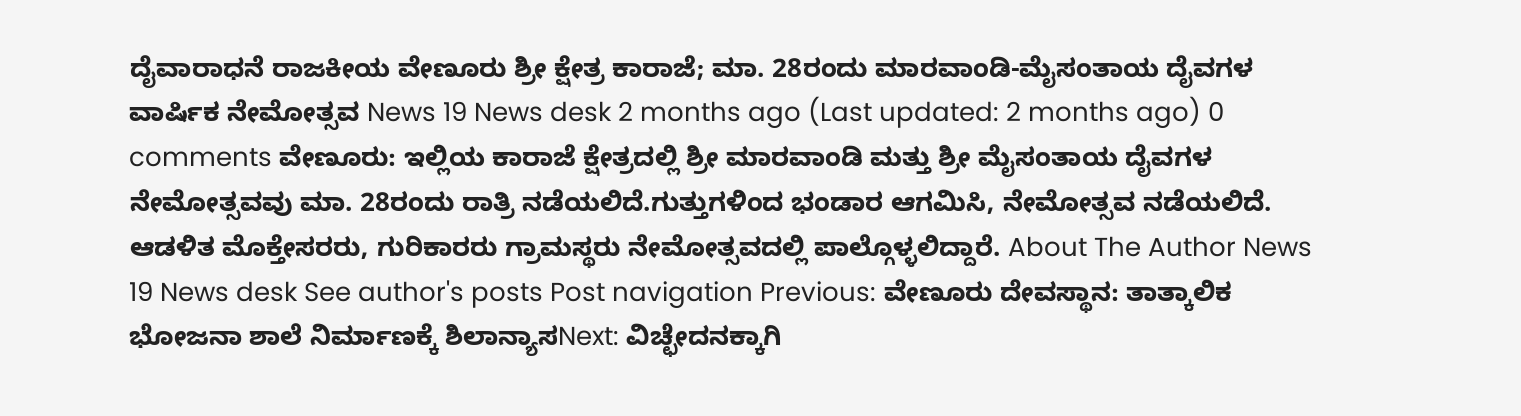ದೈವಾರಾಧನೆ ರಾಜಕೀಯ ವೇಣೂರು ಶ್ರೀ ಕ್ಷೇತ್ರ ಕಾರಾಜೆ; ಮಾ. 28ರಂದು ಮಾರವಾಂಡಿ-ಮೈಸಂತಾಯ ದೈವಗಳ ವಾರ್ಷಿಕ ನೇಮೋತ್ಸವ News 19 News desk 2 months ago (Last updated: 2 months ago) 0 comments ವೇಣೂರು: ಇಲ್ಲಿಯ ಕಾರಾಜೆ ಕ್ಷೇತ್ರದಲ್ಲಿ ಶ್ರೀ ಮಾರವಾಂಡಿ ಮತ್ತು ಶ್ರೀ ಮೈಸಂತಾಯ ದೈವಗಳ ನೇಮೋತ್ಸವವು ಮಾ. 28ರಂದು ರಾತ್ರಿ ನಡೆಯಲಿದೆ.ಗುತ್ತುಗಳಿಂದ ಭಂಡಾರ ಆಗಮಿಸಿ, ನೇಮೋತ್ಸವ ನಡೆಯಲಿದೆ. ಆಡಳಿತ ಮೊಕ್ತೇಸರರು, ಗುರಿಕಾರರು ಗ್ರಾಮಸ್ಥರು ನೇಮೋತ್ಸವದಲ್ಲಿ ಪಾಲ್ಗೊಳ್ಳಲಿದ್ದಾರೆ. About The Author News 19 News desk See author's posts Post navigation Previous: ವೇಣೂರು ದೇವಸ್ಥಾನ: ತಾತ್ಕಾಲಿಕ ಭೋಜನಾ ಶಾಲೆ ನಿರ್ಮಾಣಕ್ಕೆ ಶಿಲಾನ್ಯಾಸNext: ವಿಚ್ಛೇದನಕ್ಕಾಗಿ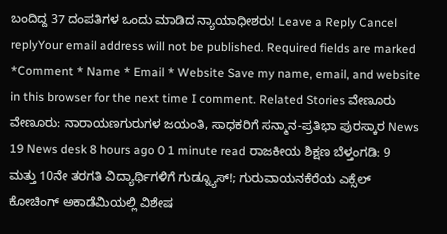ಬಂದಿದ್ದ 37 ದಂಪತಿಗಳ ಒಂದು ಮಾಡಿದ ನ್ಯಾಯಾಧೀಶರು! Leave a Reply Cancel replyYour email address will not be published. Required fields are marked *Comment * Name * Email * Website Save my name, email, and website in this browser for the next time I comment. Related Stories ವೇಣೂರು ವೇಣೂರು: ನಾರಾಯಣಗುರುಗಳ ಜಯಂತಿ, ಸಾಧಕರಿಗೆ ಸನ್ಮಾನ-ಪ್ರತಿಭಾ ಪುರಸ್ಕಾರ News 19 News desk 8 hours ago 0 1 minute read ರಾಜಕೀಯ ಶಿಕ್ಷಣ ಬೆಳ್ತಂಗಡಿ: 9 ಮತ್ತು 10ನೇ ತರಗತಿ ವಿದ್ಯಾರ್ಥಿಗಳಿಗೆ ಗುಡ್ನ್ಯೂಸ್!; ಗುರುವಾಯನಕೆರೆಯ ಎಕ್ಸೆಲ್ ಕೋಚಿಂಗ್ ಅಕಾಡೆಮಿಯಲ್ಲಿ ವಿಶೇಷ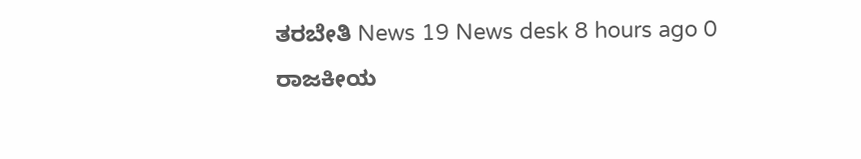ತರಬೇತಿ News 19 News desk 8 hours ago 0 ರಾಜಕೀಯ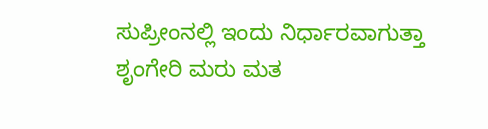ಸುಪ್ರೀಂನಲ್ಲಿ ಇಂದು ನಿರ್ಧಾರವಾಗುತ್ತಾ ಶೃಂಗೇರಿ ಮರು ಮತ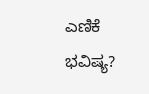ಎಣಿಕೆ ಭವಿಷ್ಯ?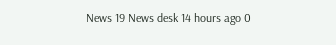News 19 News desk 14 hours ago 0